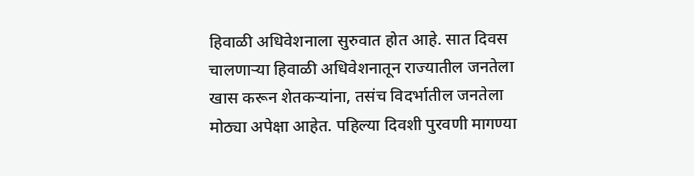हिवाळी अधिवेशनाला सुरुवात होत आहे. सात दिवस चालणाऱ्या हिवाळी अधिवेशनातून राज्यातील जनतेला खास करून शेतकऱ्यांना, तसंच विदर्भातील जनतेला मोठ्या अपेक्षा आहेत. पहिल्या दिवशी पुरवणी मागण्या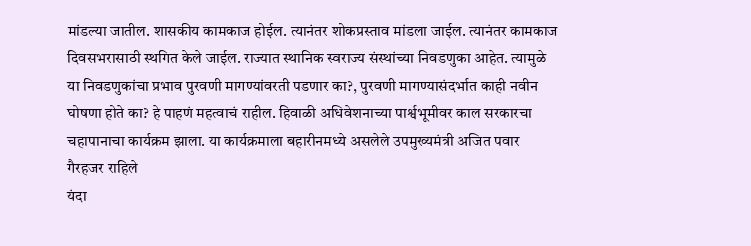मांडल्या जातील. शासकीय कामकाज होईल. त्यानंतर शोकप्रस्ताव मांडला जाईल. त्यानंतर कामकाज दिवसभरासाठी स्थगित केले जाईल. राज्यात स्थानिक स्वराज्य संस्थांच्या निवडणुका आहेत. त्यामुळे या निवडणुकांचा प्रभाव पुरवणी मागण्यांवरती पडणार का?, पुरवणी मागण्यासंदर्भात काही नवीन घोषणा होते का? हे पाहणं महत्वाचं राहील. हिवाळी अधिवेशनाच्या पार्श्वभूमीवर काल सरकारचा चहापानाचा कार्यक्रम झाला. या कार्यक्रमाला बहारीनमध्ये असलेले उपमुख्यमंत्री अजित पवार गैरहजर राहिले
यंदा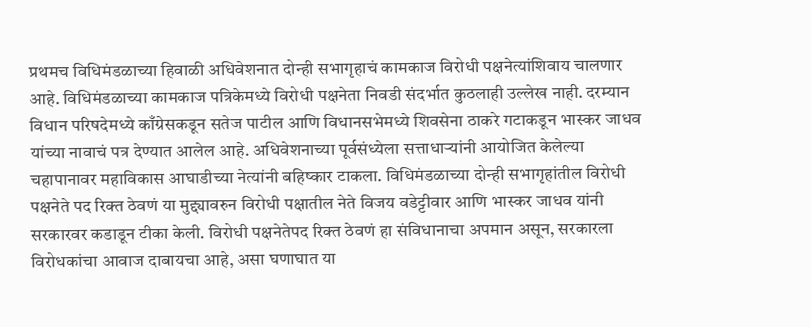प्रथमच विधिमंडळाच्या हिवाळी अधिवेशनात दोन्ही सभागृहाचं कामकाज विरोधी पक्षनेत्यांशिवाय चालणार आहे. विधिमंडळाच्या कामकाज पत्रिकेमध्ये विरोधी पक्षनेता निवडी संदर्भात कुठलाही उल्लेख नाही. दरम्यान विधान परिषदेमध्ये काँग्रेसकडून सतेज पाटील आणि विधानसभेमध्ये शिवसेना ठाकरे गटाकडून भास्कर जाधव यांच्या नावाचं पत्र देण्यात आलेल आहे. अधिवेशनाच्या पूर्वसंध्येला सत्ताधाऱ्यांनी आयोजित केलेल्या चहापानावर महाविकास आघाडीच्या नेत्यांनी बहिष्कार टाकला. विधिमंडळाच्या दोन्ही सभागृहांतील विरोधी पक्षनेते पद रिक्त ठेवणं या मुद्द्यावरुन विरोधी पक्षातील नेते विजय वडेट्टीवार आणि भास्कर जाधव यांनी सरकारवर कडाडून टीका केली. विरोधी पक्षनेतेपद रिक्त ठेवणं हा संविधानाचा अपमान असून, सरकारला विरोधकांचा आवाज दाबायचा आहे, असा घणाघात या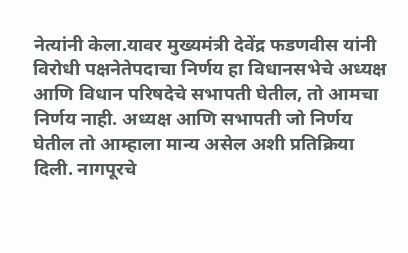नेत्यांनी केला.यावर मुख्यमंत्री देवेंद्र फडणवीस यांनी विरोधी पक्षनेतेपदाचा निर्णय हा विधानसभेचे अध्यक्ष आणि विधान परिषदेचे सभापती घेतील, तो आमचा निर्णय नाही. अध्यक्ष आणि सभापती जो निर्णय घेतील तो आम्हाला मान्य असेल अशी प्रतिक्रिया दिली. नागपूरचे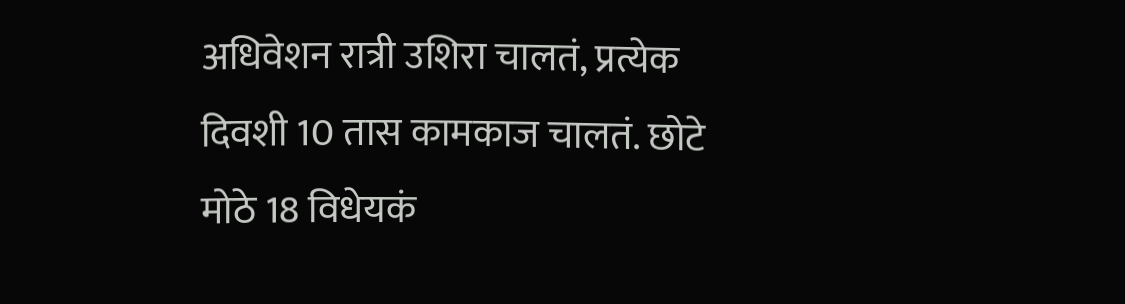अधिवेशन रात्री उशिरा चालतं, प्रत्येक दिवशी 10 तास कामकाज चालतं. छोटे मोठे 18 विधेयकं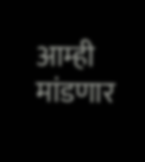आम्ही मांडणार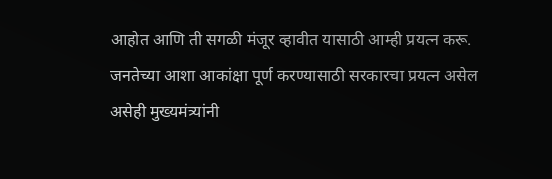आहोत आणि ती सगळी मंजूर व्हावीत यासाठी आम्ही प्रयत्न करू. जनतेच्या आशा आकांक्षा पूर्ण करण्यासाठी सरकारचा प्रयत्न असेल असेही मुख्यमंत्र्यांनी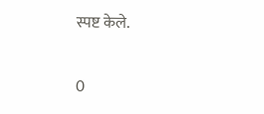स्पष्ट केले.

0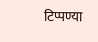टिप्पण्या